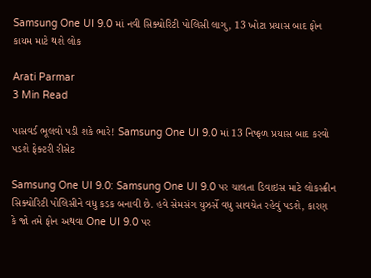Samsung One UI 9.0 માં નવી સિક્યોરિટી પોલિસી લાગુ, 13 ખોટા પ્રયાસ બાદ ફોન કાયમ માટે થશે લોક

Arati Parmar
3 Min Read

પાસવર્ડ ભૂલવો પડી શકે ભારે! Samsung One UI 9.0 માં 13 નિષ્ફળ પ્રયાસ બાદ કરવો પડશે ફેક્ટરી રીસેટ

Samsung One UI 9.0: Samsung One UI 9.0 પર ચાલતા ડિવાઇસ માટે લોકસ્ક્રીન સિક્યોરિટી પોલિસીને વધુ કડક બનાવી છે. હવે સેમસંગ યુઝર્સે વધુ સાવચેત રહેવું પડશે, કારણ કે જો તમે ફોન અથવા One UI 9.0 પર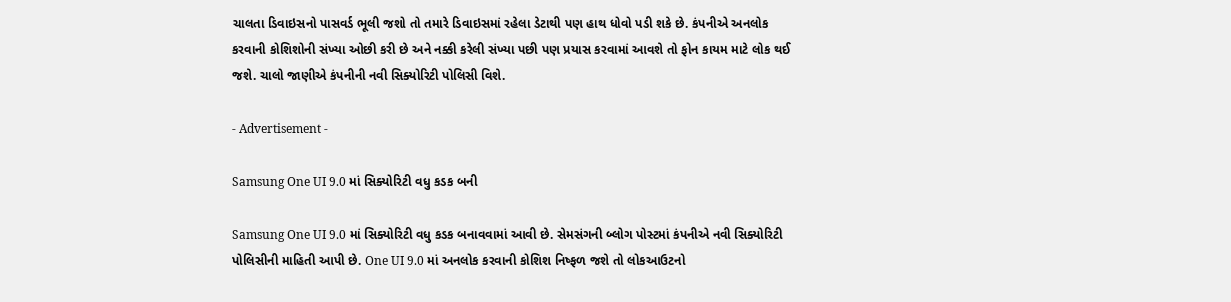ચાલતા ડિવાઇસનો પાસવર્ડ ભૂલી જશો તો તમારે ડિવાઇસમાં રહેલા ડેટાથી પણ હાથ ધોવો પડી શકે છે. કંપનીએ અનલોક કરવાની કોશિશોની સંખ્યા ઓછી કરી છે અને નક્કી કરેલી સંખ્યા પછી પણ પ્રયાસ કરવામાં આવશે તો ફોન કાયમ માટે લોક થઈ જશે. ચાલો જાણીએ કંપનીની નવી સિક્યોરિટી પોલિસી વિશે.

- Advertisement -

Samsung One UI 9.0 માં સિક્યોરિટી વધુ કડક બની

Samsung One UI 9.0 માં સિક્યોરિટી વધુ કડક બનાવવામાં આવી છે. સેમસંગની બ્લોગ પોસ્ટમાં કંપનીએ નવી સિક્યોરિટી પોલિસીની માહિતી આપી છે. One UI 9.0 માં અનલોક કરવાની કોશિશ નિષ્ફળ જશે તો લોકઆઉટનો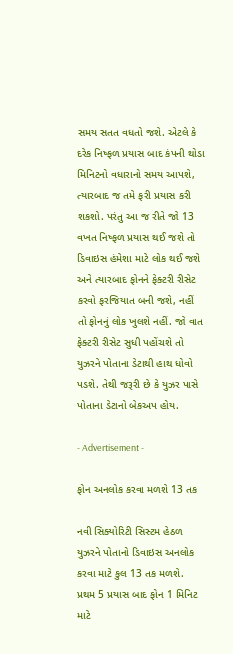સમય સતત વધતો જશે. એટલે કે દરેક નિષ્ફળ પ્રયાસ બાદ કંપની થોડા મિનિટનો વધારાનો સમય આપશે, ત્યારબાદ જ તમે ફરી પ્રયાસ કરી શકશો. પરંતુ આ જ રીતે જો 13 વખત નિષ્ફળ પ્રયાસ થઈ જશે તો ડિવાઇસ હંમેશા માટે લોક થઈ જશે અને ત્યારબાદ ફોનને ફેક્ટરી રીસેટ કરવો ફરજિયાત બની જશે, નહીં તો ફોનનું લોક ખુલશે નહીં. જો વાત ફેક્ટરી રીસેટ સુધી પહોંચશે તો યુઝરને પોતાના ડેટાથી હાથ ધોવો પડશે. તેથી જરૂરી છે કે યુઝર પાસે પોતાના ડેટાનો બેકઅપ હોય.

- Advertisement -

ફોન અનલોક કરવા મળશે 13 તક

નવી સિક્યોરિટી સિસ્ટમ હેઠળ યુઝરને પોતાનો ડિવાઇસ અનલોક કરવા માટે કુલ 13 તક મળશે. પ્રથમ 5 પ્રયાસ બાદ ફોન 1 મિનિટ માટે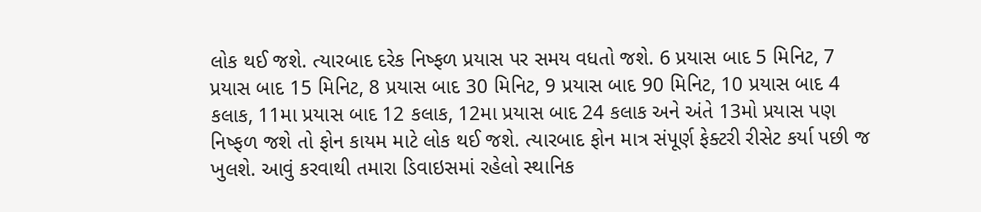લોક થઈ જશે. ત્યારબાદ દરેક નિષ્ફળ પ્રયાસ પર સમય વધતો જશે. 6 પ્રયાસ બાદ 5 મિનિટ, 7 પ્રયાસ બાદ 15 મિનિટ, 8 પ્રયાસ બાદ 30 મિનિટ, 9 પ્રયાસ બાદ 90 મિનિટ, 10 પ્રયાસ બાદ 4 કલાક, 11મા પ્રયાસ બાદ 12 કલાક, 12મા પ્રયાસ બાદ 24 કલાક અને અંતે 13મો પ્રયાસ પણ નિષ્ફળ જશે તો ફોન કાયમ માટે લોક થઈ જશે. ત્યારબાદ ફોન માત્ર સંપૂર્ણ ફેક્ટરી રીસેટ કર્યા પછી જ ખુલશે. આવું કરવાથી તમારા ડિવાઇસમાં રહેલો સ્થાનિક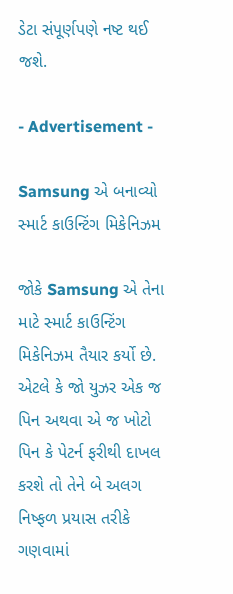ડેટા સંપૂર્ણપણે નષ્ટ થઈ જશે.

- Advertisement -

Samsung એ બનાવ્યો સ્માર્ટ કાઉન્ટિંગ મિકેનિઝમ

જોકે Samsung એ તેના માટે સ્માર્ટ કાઉન્ટિંગ મિકેનિઝમ તૈયાર કર્યો છે. એટલે કે જો યુઝર એક જ પિન અથવા એ જ ખોટો પિન કે પેટર્ન ફરીથી દાખલ કરશે તો તેને બે અલગ નિષ્ફળ પ્રયાસ તરીકે ગણવામાં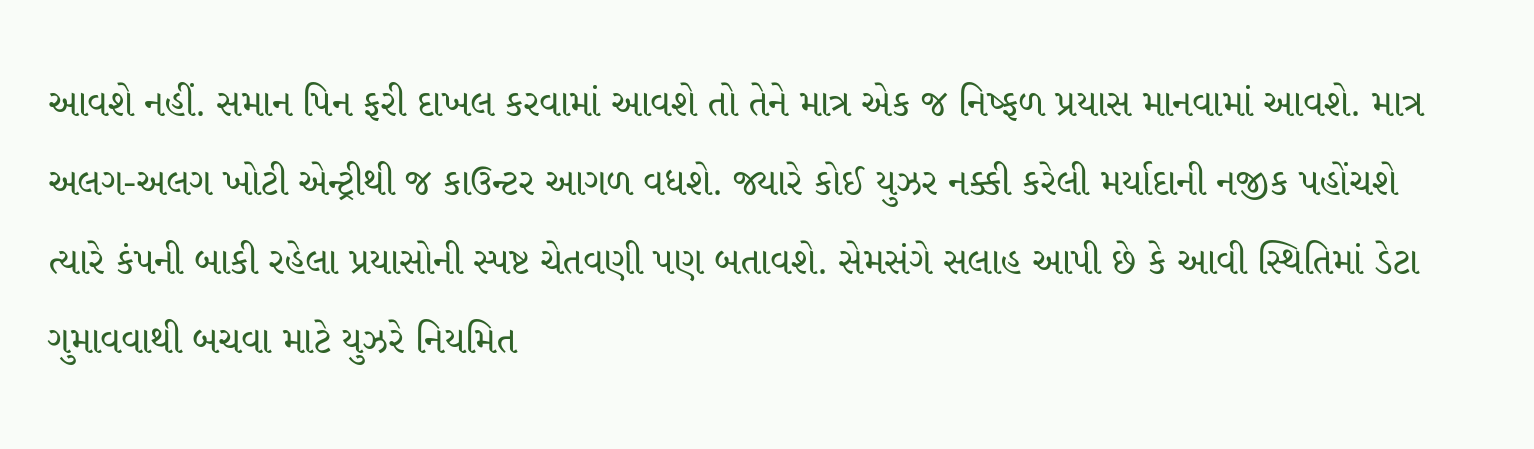આવશે નહીં. સમાન પિન ફરી દાખલ કરવામાં આવશે તો તેને માત્ર એક જ નિષ્ફળ પ્રયાસ માનવામાં આવશે. માત્ર અલગ-અલગ ખોટી એન્ટ્રીથી જ કાઉન્ટર આગળ વધશે. જ્યારે કોઈ યુઝર નક્કી કરેલી મર્યાદાની નજીક પહોંચશે ત્યારે કંપની બાકી રહેલા પ્રયાસોની સ્પષ્ટ ચેતવણી પણ બતાવશે. સેમસંગે સલાહ આપી છે કે આવી સ્થિતિમાં ડેટા ગુમાવવાથી બચવા માટે યુઝરે નિયમિત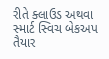રીતે ક્લાઉડ અથવા સ્માર્ટ સ્વિચ બેકઅપ તૈયાર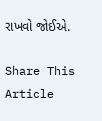રાખવો જોઈએ.

Share This Article